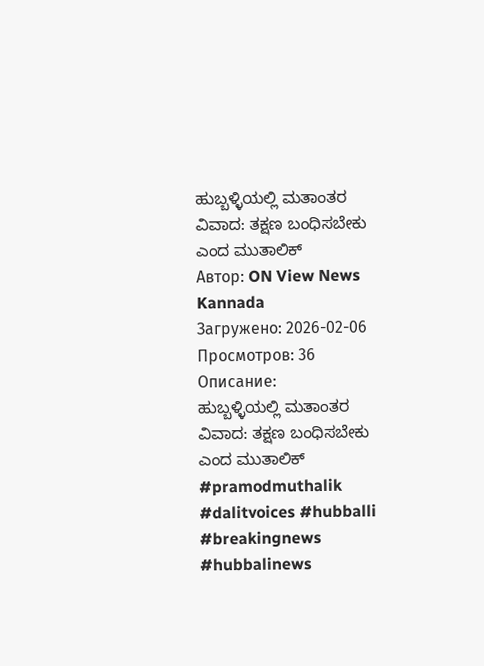ಹುಬ್ಬಳ್ಳಿಯಲ್ಲಿ ಮತಾಂತರ ವಿವಾದ: ತಕ್ಷಣ ಬಂಧಿಸಬೇಕು ಎಂದ ಮುತಾಲಿಕ್
Автор: ON View News Kannada
Загружено: 2026-02-06
Просмотров: 36
Описание:
ಹುಬ್ಬಳ್ಳಿಯಲ್ಲಿ ಮತಾಂತರ ವಿವಾದ: ತಕ್ಷಣ ಬಂಧಿಸಬೇಕು ಎಂದ ಮುತಾಲಿಕ್ #pramodmuthalik #dalitvoices #hubballi #breakingnews #hubbalinews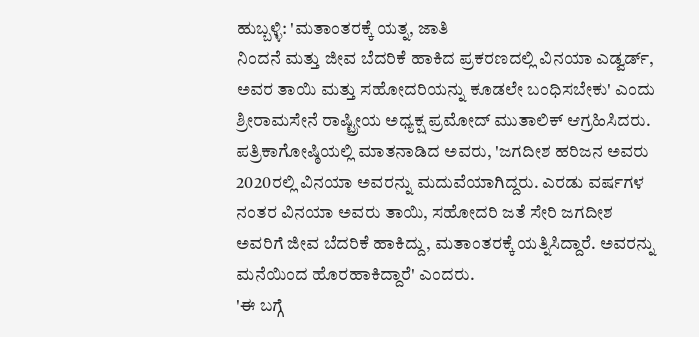ಹುಬ್ಬಳ್ಳಿ: 'ಮತಾಂತರಕ್ಕೆ ಯತ್ನ, ಜಾತಿ
ನಿಂದನೆ ಮತ್ತು ಜೀವ ಬೆದರಿಕೆ ಹಾಕಿದ ಪ್ರಕರಣದಲ್ಲಿ ವಿನಯಾ ಎಡ್ವರ್ಡ್, ಅವರ ತಾಯಿ ಮತ್ತು ಸಹೋದರಿಯನ್ನು ಕೂಡಲೇ ಬಂಧಿಸಬೇಕು' ಎಂದು ಶ್ರೀರಾಮಸೇನೆ ರಾಷ್ಟ್ರೀಯ ಅಧ್ಯಕ್ಷ ಪ್ರಮೋದ್ ಮುತಾಲಿಕ್ ಆಗ್ರಹಿಸಿದರು.
ಪತ್ರಿಕಾಗೋಷ್ಠಿಯಲ್ಲಿ ಮಾತನಾಡಿದ ಅವರು, 'ಜಗದೀಶ ಹರಿಜನ ಅವರು 2020ರಲ್ಲಿ ವಿನಯಾ ಅವರನ್ನು ಮದುವೆಯಾಗಿದ್ದರು. ಎರಡು ವರ್ಷಗಳ ನಂತರ ವಿನಯಾ ಅವರು ತಾಯಿ, ಸಹೋದರಿ ಜತೆ ಸೇರಿ ಜಗದೀಶ ಅವರಿಗೆ ಜೀವ ಬೆದರಿಕೆ ಹಾಕಿದ್ದು, ಮತಾಂತರಕ್ಕೆ ಯತ್ನಿಸಿದ್ದಾರೆ. ಅವರನ್ನು ಮನೆಯಿಂದ ಹೊರಹಾಕಿದ್ದಾರೆ' ಎಂದರು.
'ಈ ಬಗ್ಗೆ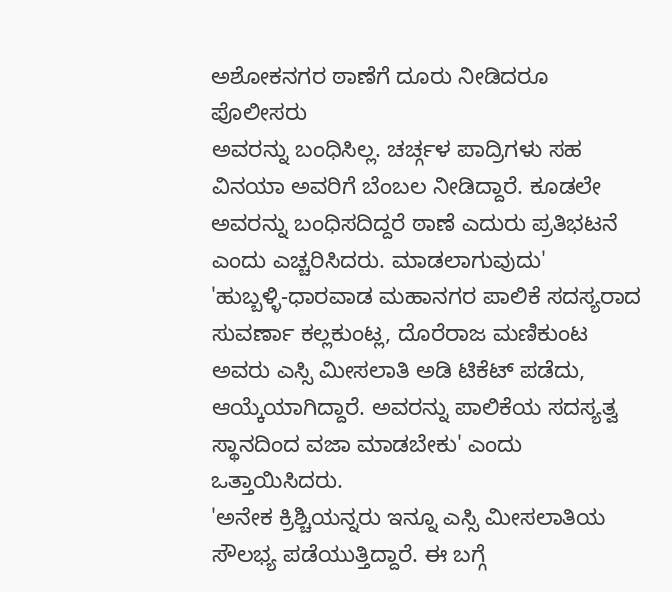ಅಶೋಕನಗರ ಠಾಣೆಗೆ ದೂರು ನೀಡಿದರೂ ಪೊಲೀಸರು
ಅವರನ್ನು ಬಂಧಿಸಿಲ್ಲ. ಚರ್ಚ್ಗಳ ಪಾದ್ರಿಗಳು ಸಹ ವಿನಯಾ ಅವರಿಗೆ ಬೆಂಬಲ ನೀಡಿದ್ದಾರೆ. ಕೂಡಲೇ ಅವರನ್ನು ಬಂಧಿಸದಿದ್ದರೆ ಠಾಣೆ ಎದುರು ಪ್ರತಿಭಟನೆ ಎಂದು ಎಚ್ಚರಿಸಿದರು. ಮಾಡಲಾಗುವುದು'
'ಹುಬ್ಬಳ್ಳಿ-ಧಾರವಾಡ ಮಹಾನಗರ ಪಾಲಿಕೆ ಸದಸ್ಯರಾದ ಸುವರ್ಣಾ ಕಲ್ಲಕುಂಟ್ಲ, ದೊರೆರಾಜ ಮಣಿಕುಂಟ ಅವರು ಎಸ್ಸಿ ಮೀಸಲಾತಿ ಅಡಿ ಟಿಕೆಟ್ ಪಡೆದು, ಆಯ್ಕೆಯಾಗಿದ್ದಾರೆ. ಅವರನ್ನು ಪಾಲಿಕೆಯ ಸದಸ್ಯತ್ವ ಸ್ಥಾನದಿಂದ ವಜಾ ಮಾಡಬೇಕು' ಎಂದು ಒತ್ತಾಯಿಸಿದರು.
'ಅನೇಕ ಕ್ರಿಶ್ಚಿಯನ್ನರು ಇನ್ನೂ ಎಸ್ಸಿ ಮೀಸಲಾತಿಯ ಸೌಲಭ್ಯ ಪಡೆಯುತ್ತಿದ್ದಾರೆ. ಈ ಬಗ್ಗೆ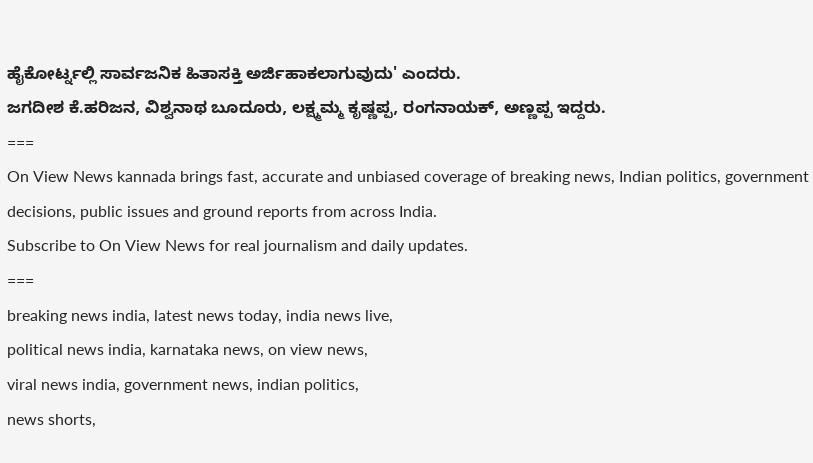ಹೈಕೋರ್ಟ್ನಲ್ಲಿ ಸಾರ್ವಜನಿಕ ಹಿತಾಸಕ್ತಿ ಅರ್ಜಿಹಾಕಲಾಗುವುದು' ಎಂದರು.
ಜಗದೀಶ ಕೆ.ಹರಿಜನ, ವಿಶ್ವನಾಥ ಬೂದೂರು, ಲಕ್ಷ್ಮಮ್ಮ ಕೃಷ್ಣಪ್ಪ, ರಂಗನಾಯಕ್, ಅಣ್ಣಪ್ಪ ಇದ್ದರು.
===
On View News kannada brings fast, accurate and unbiased coverage of breaking news, Indian politics, government decisions, public issues and ground reports from across India.
Subscribe to On View News for real journalism and daily updates.
===
breaking news india, latest news today, india news live,
political news india, karnataka news, on view news,
viral news india, government news, indian politics,
news shorts,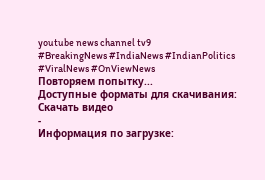youtube news channel tv9
#BreakingNews #IndiaNews #IndianPolitics #ViralNews #OnViewNews
Повторяем попытку...
Доступные форматы для скачивания:
Скачать видео
-
Информация по загрузке: